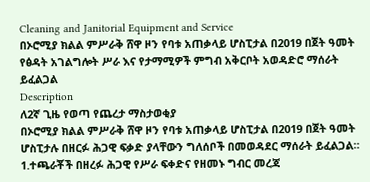Cleaning and Janitorial Equipment and Service
በኦሮሚያ ክልል ምሥራቅ ሸዋ ዞን የባቱ አጠቃላይ ሆስፒታል በ2019 በጀት ዓመት የፅዳት አገልግሎት ሥራ እና የታማሚዎች ምግብ አቅርቦት አወዳድሮ ማሰራት ይፈልጋል
Description
ለ2ኛ ጊዜ የወጣ የጨረታ ማስታወቂያ
በኦሮሚያ ክልል ምሥራቅ ሸዋ ዞን የባቱ አጠቃላይ ሆስፒታል በ2019 በጀት ዓመት ሆስፒታሉ በዘርፉ ሕጋዊ ፍቃድ ያላቸውን ግለሰቦች በመወዳደር ማሰራት ይፈልጋል።
1.ተጫራቾች በዘረፉ ሕጋዊ የሥራ ፍቀድና የዘመኑ ግብር መረጃ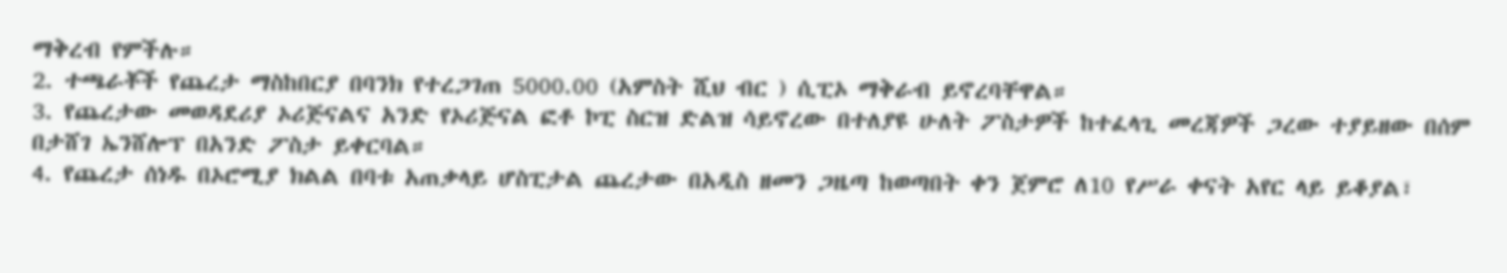ማቅረብ የምችሉ።
2. ተጫራቾች የጨረታ ማስከበርያ በባንክ የተረጋገጠ 5000.00 (አምስት ሺህ ብር ) ሲፒኦ ማቅራብ ይኖረባቸዋል።
3. የጨረታው መወዳደሪያ ኦሪጅናልና አንድ የኦሪጅናል ፎቶ ኮፒ ስርዝ ድልዝ ሳይኖረው በተለያዩ ሁለት ፖስታዎች ከተፈላጊ መረጃዎች ጋረው ተያይዘው በሰም በታሸገ ኤንሸሎፕ በአንድ ፖስታ ይቀርባል።
4. የጨረታ ሰነዱ በኦሮሚያ ክልል በባቱ አጠቃላይ ሆስፒታል ጨረታው በአዲስ ዘመን ጋዜጣ ከወጣበት ቀን ጀምሮ ለ10 የሥራ ቀናት አየር ላይ ይቆያል፣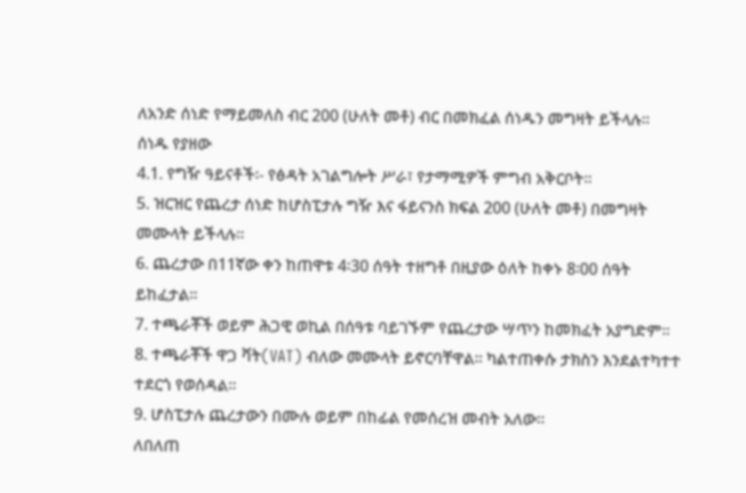ለአንድ ሰነድ የማይመለስ ብር 200 (ሁለት መቶ) ብር በመክፈል ሰነዱን መግዛት ይችላሉ። ሰነዱ የያዘው
4.1. የግዥ ዓይናቶች፡- የፅዳት አገልግሎት ሥራ፣ የታማሚዎች ምግብ አቅርቦት።
5. ዝርዝር የጨረታ ሰነድ ከሆስፒታሉ ግዥ እና ፋይናንስ ክፍል 200 (ሁለት መቶ) በመግዛት መሙላት ይችላሉ።
6. ጨረታው በ11ኛው ቀን ከጠዋቱ 4፡30 ሰዓት ተዘግቶ በዚያው ዕለት ከቀኑ 8፡00 ሰዓት ይከፈታል።
7. ተጫራቾች ወይም ሕጋዊ ወኪል በሰዓቱ ባይገኙም የጨረታው ሣጥን ከመክፈት አያግድም።
8. ተጫራቾች ዋጋ ቫት(VAT) ብለው መሙላት ይኖርባቸዋል። ካልተጠቀሱ ታክስን እንደልተካተተ ተደርጎ የወሰዳል።
9. ሆስፒታሉ ጨረታውን በሙሉ ወይም በከፊል የመሰረዝ መብት አለው።
ለበለጠ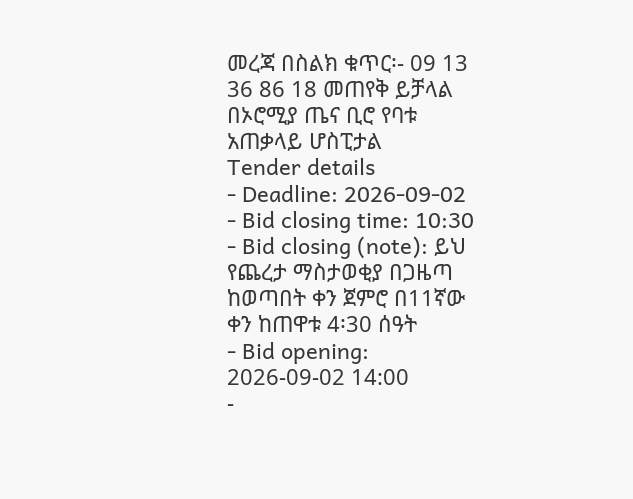መረጃ በስልክ ቁጥር፡- 09 13 36 86 18 መጠየቅ ይቻላል
በኦሮሚያ ጤና ቢሮ የባቱ አጠቃላይ ሆስፒታል
Tender details
- Deadline: 2026-09-02
- Bid closing time: 10:30
- Bid closing (note): ይህ የጨረታ ማስታወቂያ በጋዜጣ ከወጣበት ቀን ጀምሮ በ11ኛው ቀን ከጠዋቱ 4፡30 ሰዓት
- Bid opening: 2026-09-02 14:00
-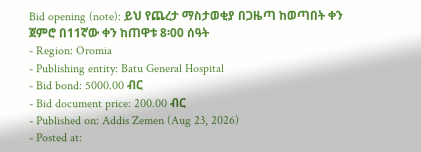Bid opening (note): ይህ የጨረታ ማስታወቂያ በጋዜጣ ከወጣበት ቀን ጀምሮ በ11ኛው ቀን ከጠዋቱ 8፡00 ሰዓት
- Region: Oromia
- Publishing entity: Batu General Hospital
- Bid bond: 5000.00 ብር
- Bid document price: 200.00 ብር
- Published on: Addis Zemen (Aug 23, 2026)
- Posted at: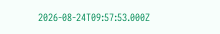2026-08-24T09:57:53.000Z